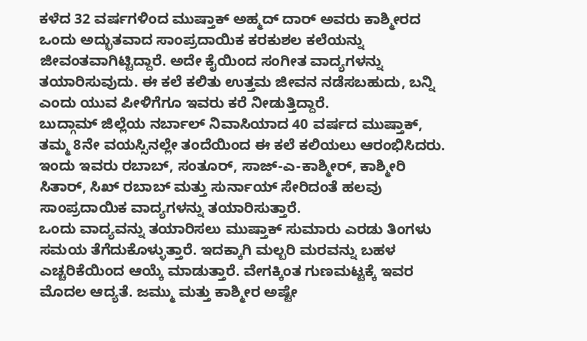ಕಳೆದ 32 ವರ್ಷಗಳಿಂದ ಮುಷ್ತಾಕ್ ಅಹ್ಮದ್ ದಾರ್ ಅವರು ಕಾಶ್ಮೀರದ ಒಂದು ಅದ್ಭುತವಾದ ಸಾಂಪ್ರದಾಯಿಕ ಕರಕುಶಲ ಕಲೆಯನ್ನು ಜೀವಂತವಾಗಿಟ್ಟಿದ್ದಾರೆ. ಅದೇ ಕೈಯಿಂದ ಸಂಗೀತ ವಾದ್ಯಗಳನ್ನು ತಯಾರಿಸುವುದು. ಈ ಕಲೆ ಕಲಿತು ಉತ್ತಮ ಜೀವನ ನಡೆಸಬಹುದು, ಬನ್ನಿ ಎಂದು ಯುವ ಪೀಳಿಗೆಗೂ ಇವರು ಕರೆ ನೀಡುತ್ತಿದ್ದಾರೆ.
ಬುದ್ಗಾಮ್ ಜಿಲ್ಲೆಯ ನರ್ಬಾಲ್ ನಿವಾಸಿಯಾದ 40 ವರ್ಷದ ಮುಷ್ತಾಕ್, ತಮ್ಮ 8ನೇ ವಯಸ್ಸಿನಲ್ಲೇ ತಂದೆಯಿಂದ ಈ ಕಲೆ ಕಲಿಯಲು ಆರಂಭಿಸಿದರು. ಇಂದು ಇವರು ರಬಾಬ್, ಸಂತೂರ್, ಸಾಜ್-ಎ-ಕಾಶ್ಮೀರ್, ಕಾಶ್ಮೀರಿ ಸಿತಾರ್, ಸಿಖ್ ರಬಾಬ್ ಮತ್ತು ಸುರ್ನಾಯ್ ಸೇರಿದಂತೆ ಹಲವು ಸಾಂಪ್ರದಾಯಿಕ ವಾದ್ಯಗಳನ್ನು ತಯಾರಿಸುತ್ತಾರೆ.
ಒಂದು ವಾದ್ಯವನ್ನು ತಯಾರಿಸಲು ಮುಷ್ತಾಕ್ ಸುಮಾರು ಎರಡು ತಿಂಗಳು ಸಮಯ ತೆಗೆದುಕೊಳ್ಳುತ್ತಾರೆ. ಇದಕ್ಕಾಗಿ ಮಲ್ಬರಿ ಮರವನ್ನು ಬಹಳ ಎಚ್ಚರಿಕೆಯಿಂದ ಆಯ್ಕೆ ಮಾಡುತ್ತಾರೆ. ವೇಗಕ್ಕಿಂತ ಗುಣಮಟ್ಟಕ್ಕೆ ಇವರ ಮೊದಲ ಆದ್ಯತೆ. ಜಮ್ಮು ಮತ್ತು ಕಾಶ್ಮೀರ ಅಷ್ಟೇ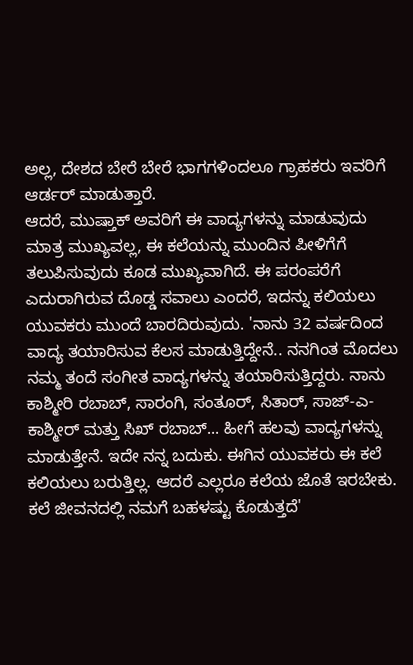ಅಲ್ಲ, ದೇಶದ ಬೇರೆ ಬೇರೆ ಭಾಗಗಳಿಂದಲೂ ಗ್ರಾಹಕರು ಇವರಿಗೆ ಆರ್ಡರ್ ಮಾಡುತ್ತಾರೆ.
ಆದರೆ, ಮುಷ್ತಾಕ್ ಅವರಿಗೆ ಈ ವಾದ್ಯಗಳನ್ನು ಮಾಡುವುದು ಮಾತ್ರ ಮುಖ್ಯವಲ್ಲ, ಈ ಕಲೆಯನ್ನು ಮುಂದಿನ ಪೀಳಿಗೆಗೆ ತಲುಪಿಸುವುದು ಕೂಡ ಮುಖ್ಯವಾಗಿದೆ. ಈ ಪರಂಪರೆಗೆ ಎದುರಾಗಿರುವ ದೊಡ್ಡ ಸವಾಲು ಎಂದರೆ, ಇದನ್ನು ಕಲಿಯಲು ಯುವಕರು ಮುಂದೆ ಬಾರದಿರುವುದು. 'ನಾನು 32 ವರ್ಷದಿಂದ ವಾದ್ಯ ತಯಾರಿಸುವ ಕೆಲಸ ಮಾಡುತ್ತಿದ್ದೇನೆ.. ನನಗಿಂತ ಮೊದಲು ನಮ್ಮ ತಂದೆ ಸಂಗೀತ ವಾದ್ಯಗಳನ್ನು ತಯಾರಿಸುತ್ತಿದ್ದರು. ನಾನು ಕಾಶ್ಮೀರಿ ರಬಾಬ್, ಸಾರಂಗಿ, ಸಂತೂರ್, ಸಿತಾರ್, ಸಾಜ್-ಎ-ಕಾಶ್ಮೀರ್ ಮತ್ತು ಸಿಖ್ ರಬಾಬ್... ಹೀಗೆ ಹಲವು ವಾದ್ಯಗಳನ್ನು ಮಾಡುತ್ತೇನೆ. ಇದೇ ನನ್ನ ಬದುಕು. ಈಗಿನ ಯುವಕರು ಈ ಕಲೆ ಕಲಿಯಲು ಬರುತ್ತಿಲ್ಲ. ಆದರೆ ಎಲ್ಲರೂ ಕಲೆಯ ಜೊತೆ ಇರಬೇಕು. ಕಲೆ ಜೀವನದಲ್ಲಿ ನಮಗೆ ಬಹಳಷ್ಟು ಕೊಡುತ್ತದೆ'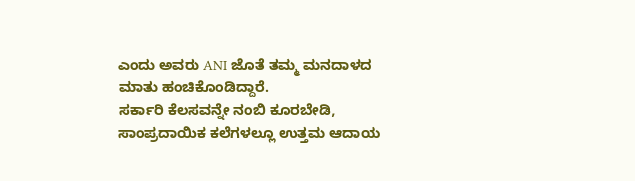ಎಂದು ಅವರು ANI ಜೊತೆ ತಮ್ಮ ಮನದಾಳದ ಮಾತು ಹಂಚಿಕೊಂಡಿದ್ದಾರೆ.
ಸರ್ಕಾರಿ ಕೆಲಸವನ್ನೇ ನಂಬಿ ಕೂರಬೇಡಿ, ಸಾಂಪ್ರದಾಯಿಕ ಕಲೆಗಳಲ್ಲೂ ಉತ್ತಮ ಆದಾಯ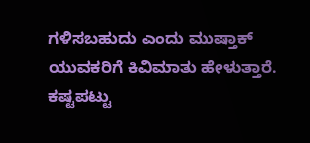ಗಳಿಸಬಹುದು ಎಂದು ಮುಷ್ತಾಕ್ ಯುವಕರಿಗೆ ಕಿವಿಮಾತು ಹೇಳುತ್ತಾರೆ. ಕಷ್ಟಪಟ್ಟು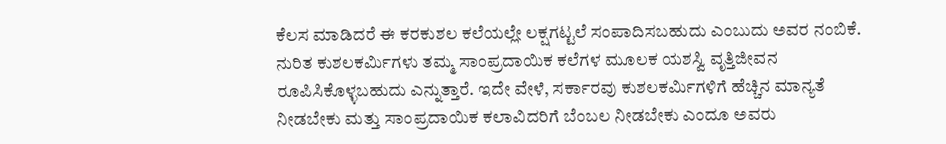ಕೆಲಸ ಮಾಡಿದರೆ ಈ ಕರಕುಶಲ ಕಲೆಯಲ್ಲೇ ಲಕ್ಷಗಟ್ಟಲೆ ಸಂಪಾದಿಸಬಹುದು ಎಂಬುದು ಅವರ ನಂಬಿಕೆ. ನುರಿತ ಕುಶಲಕರ್ಮಿಗಳು ತಮ್ಮ ಸಾಂಪ್ರದಾಯಿಕ ಕಲೆಗಳ ಮೂಲಕ ಯಶಸ್ವಿ ವೃತ್ತಿಜೀವನ ರೂಪಿಸಿಕೊಳ್ಳಬಹುದು ಎನ್ನುತ್ತಾರೆ. ಇದೇ ವೇಳೆ, ಸರ್ಕಾರವು ಕುಶಲಕರ್ಮಿಗಳಿಗೆ ಹೆಚ್ಚಿನ ಮಾನ್ಯತೆ ನೀಡಬೇಕು ಮತ್ತು ಸಾಂಪ್ರದಾಯಿಕ ಕಲಾವಿದರಿಗೆ ಬೆಂಬಲ ನೀಡಬೇಕು ಎಂದೂ ಅವರು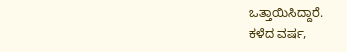ಒತ್ತಾಯಿಸಿದ್ದಾರೆ.
ಕಳೆದ ವರ್ಷ,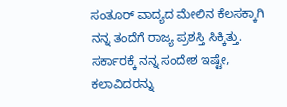ಸಂತೂರ್ ವಾದ್ಯದ ಮೇಲಿನ ಕೆಲಸಕ್ಕಾಗಿ ನನ್ನ ತಂದೆಗೆ ರಾಜ್ಯ ಪ್ರಶಸ್ತಿ ಸಿಕ್ಕಿತ್ತು. ಸರ್ಕಾರಕ್ಕೆ ನನ್ನ ಸಂದೇಶ ಇಷ್ಟೇ, ಕಲಾವಿದರನ್ನು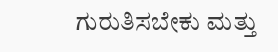ಗುರುತಿಸಬೇಕು ಮತ್ತು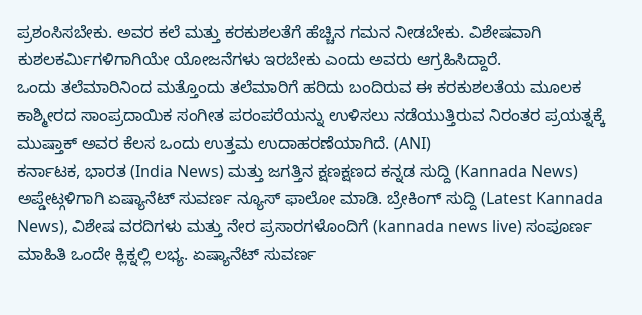ಪ್ರಶಂಸಿಸಬೇಕು. ಅವರ ಕಲೆ ಮತ್ತು ಕರಕುಶಲತೆಗೆ ಹೆಚ್ಚಿನ ಗಮನ ನೀಡಬೇಕು. ವಿಶೇಷವಾಗಿ ಕುಶಲಕರ್ಮಿಗಳಿಗಾಗಿಯೇ ಯೋಜನೆಗಳು ಇರಬೇಕು ಎಂದು ಅವರು ಆಗ್ರಹಿಸಿದ್ದಾರೆ.
ಒಂದು ತಲೆಮಾರಿನಿಂದ ಮತ್ತೊಂದು ತಲೆಮಾರಿಗೆ ಹರಿದು ಬಂದಿರುವ ಈ ಕರಕುಶಲತೆಯ ಮೂಲಕ ಕಾಶ್ಮೀರದ ಸಾಂಪ್ರದಾಯಿಕ ಸಂಗೀತ ಪರಂಪರೆಯನ್ನು ಉಳಿಸಲು ನಡೆಯುತ್ತಿರುವ ನಿರಂತರ ಪ್ರಯತ್ನಕ್ಕೆ ಮುಷ್ತಾಕ್ ಅವರ ಕೆಲಸ ಒಂದು ಉತ್ತಮ ಉದಾಹರಣೆಯಾಗಿದೆ. (ANI)
ಕರ್ನಾಟಕ, ಭಾರತ (India News) ಮತ್ತು ಜಗತ್ತಿನ ಕ್ಷಣಕ್ಷಣದ ಕನ್ನಡ ಸುದ್ದಿ (Kannada News) ಅಪ್ಡೇಟ್ಗಳಿಗಾಗಿ ಏಷ್ಯಾನೆಟ್ ಸುವರ್ಣ ನ್ಯೂಸ್ ಫಾಲೋ ಮಾಡಿ. ಬ್ರೇಕಿಂಗ್ ಸುದ್ದಿ (Latest Kannada News), ವಿಶೇಷ ವರದಿಗಳು ಮತ್ತು ನೇರ ಪ್ರಸಾರಗಳೊಂದಿಗೆ (kannada news live) ಸಂಪೂರ್ಣ ಮಾಹಿತಿ ಒಂದೇ ಕ್ಲಿಕ್ನಲ್ಲಿ ಲಭ್ಯ. ಏಷ್ಯಾನೆಟ್ ಸುವರ್ಣ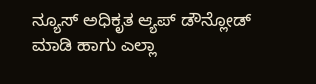ನ್ಯೂಸ್ ಅಧಿಕೃತ ಆ್ಯಪ್ ಡೌನ್ಲೋಡ್ ಮಾಡಿ ಹಾಗು ಎಲ್ಲಾ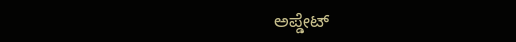ಅಪ್ಡೇಟ್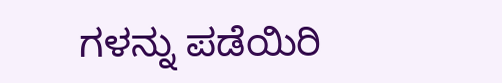ಗಳನ್ನು ಪಡೆಯಿರಿ